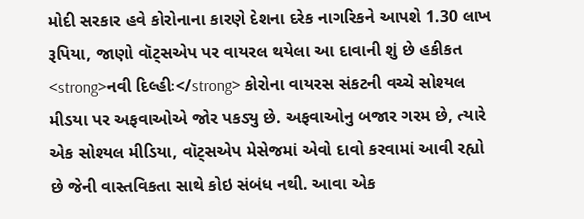મોદી સરકાર હવે કોરોનાના કારણે દેશના દરેક નાગરિકને આપશે 1.30 લાખ રૂપિયા, જાણો વૉટ્સએપ પર વાયરલ થયેલા આ દાવાની શું છે હકીકત
<strong>નવી દિલ્હીઃ</strong> કોરોના વાયરસ સંકટની વચ્ચે સોશ્યલ મીડયા પર અફવાઓએ જોર પકડ્યુ છે. અફવાઓનુ બજાર ગરમ છે, ત્યારે એક સોશ્યલ મીડિયા, વૉટ્સએપ મેસેજમાં એવો દાવો કરવામાં આવી રહ્યો છે જેની વાસ્તવિકતા સાથે કોઇ સંબંધ નથી. આવા એક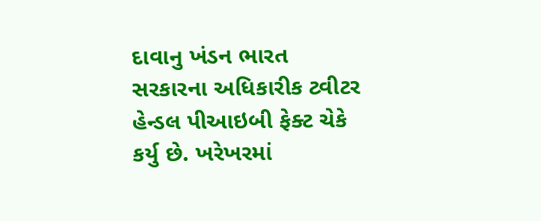દાવાનુ ખંડન ભારત સરકારના અધિકારીક ટ્વીટર હેન્ડલ પીઆઇબી ફેક્ટ ચેકે કર્યુ છે. ખરેખરમાં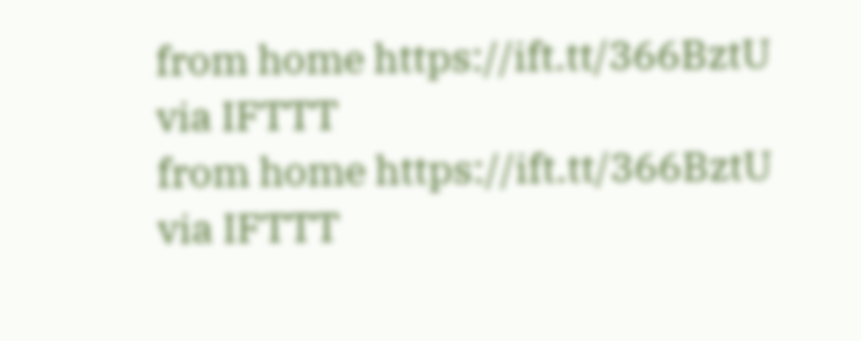from home https://ift.tt/366BztU
via IFTTT
from home https://ift.tt/366BztU
via IFTTT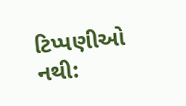ટિપ્પણીઓ નથી: